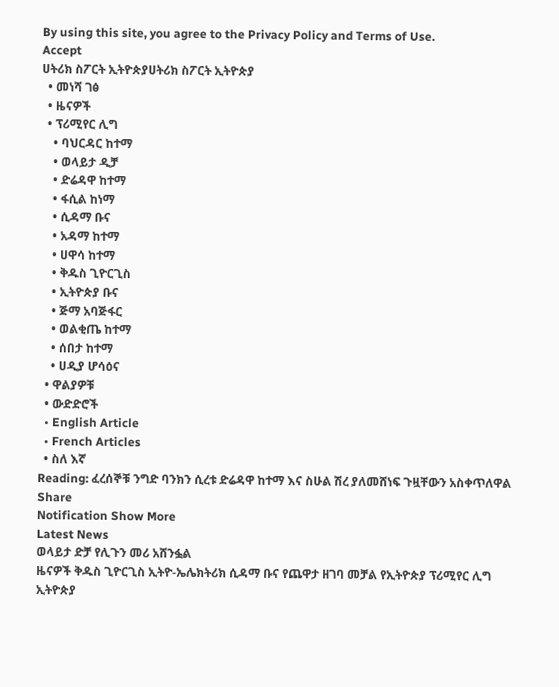By using this site, you agree to the Privacy Policy and Terms of Use.
Accept
ሀትሪክ ስፖርት ኢትዮጵያሀትሪክ ስፖርት ኢትዮጵያ
  • መነሻ ገፅ
  • ዜናዎች
  • ፕሪሚየር ሊግ
    • ባህርዳር ከተማ
    • ወላይታ ዲቻ
    • ድሬዳዋ ከተማ
    • ፋሲል ከነማ
    • ሲዳማ ቡና
    • አዳማ ከተማ
    • ሀዋሳ ከተማ
    • ቅዱስ ጊዮርጊስ
    • ኢትዮጵያ ቡና
    • ጅማ አባጅፋር
    • ወልቂጤ ከተማ
    • ሰበታ ከተማ
    • ሀዲያ ሆሳዕና
  • ዋልያዎቹ
  • ውድድሮች
  • English Article
  • French Articles
  • ስለ እኛ
Reading: ፈረሰኞቹ ንግድ ባንክን ሲረቱ ድሬዳዋ ከተማ እና ስሁል ሽረ ያለመሸነፍ ጉዟቸውን አስቀጥለዋል
Share
Notification Show More
Latest News
ወላይታ ድቻ የሊጉን መሪ አሸንፏል
ዜናዎች ቅዱስ ጊዮርጊስ ኢትዮ-ኤሌክትሪክ ሲዳማ ቡና የጨዋታ ዘገባ መቻል የኢትዮጵያ ፕሪሚየር ሊግ ኢትዮጵያ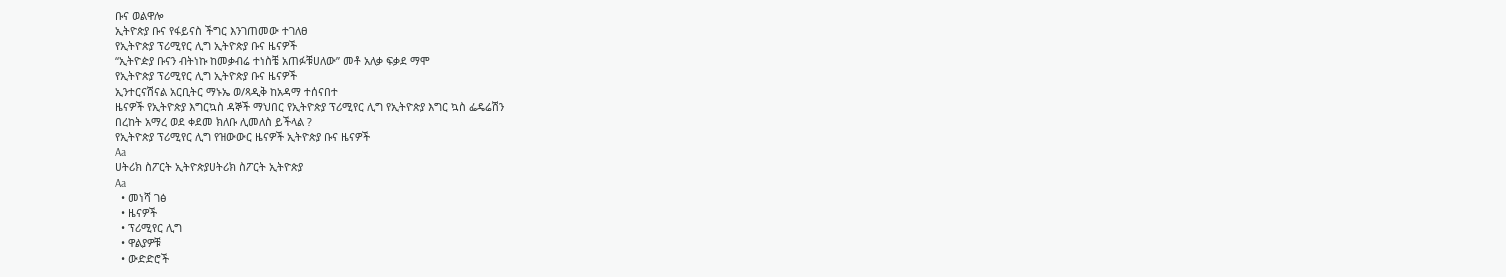ቡና ወልዋሎ
ኢትዮጵያ ቡና የፋይናስ ችግር እንገጠመው ተገለፀ
የኢትዮጵያ ፕሪሚየር ሊግ ኢትዮጵያ ቡና ዜናዎች
“ኢትዮዽያ ቡናን ብትነኩ ከመቃብሬ ተነስቼ አጠፉቹሀለው” መቶ አለቃ ፍቃደ ማሞ
የኢትዮጵያ ፕሪሚየር ሊግ ኢትዮጵያ ቡና ዜናዎች
ኢንተርናሽናል አርቢትር ማኑኤ ወ/ጻዲቅ ከአዳማ ተሰናበተ
ዜናዎች የኢትዮጵያ እግርኳስ ዳኞች ማህበር የኢትዮጵያ ፕሪሚየር ሊግ የኢትዮጵያ እግር ኳስ ፌዴሬሽን
በረከት አማረ ወደ ቀደመ ክለቡ ሊመለስ ይችላል ?
የኢትዮጵያ ፕሪሚየር ሊግ የዝውውር ዜናዎች ኢትዮጵያ ቡና ዜናዎች
Aa
ሀትሪክ ስፖርት ኢትዮጵያሀትሪክ ስፖርት ኢትዮጵያ
Aa
  • መነሻ ገፅ
  • ዜናዎች
  • ፕሪሚየር ሊግ
  • ዋልያዎቹ
  • ውድድሮች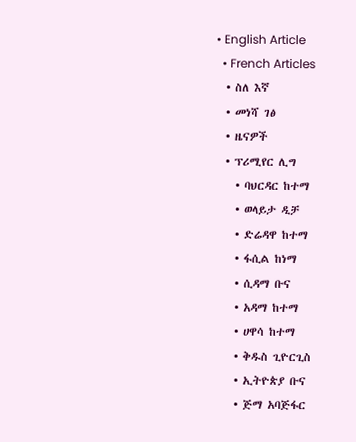• English Article
  • French Articles
  • ስለ እኛ
  • መነሻ ገፅ
  • ዜናዎች
  • ፕሪሚየር ሊግ
    • ባህርዳር ከተማ
    • ወላይታ ዲቻ
    • ድሬዳዋ ከተማ
    • ፋሲል ከነማ
    • ሲዳማ ቡና
    • አዳማ ከተማ
    • ሀዋሳ ከተማ
    • ቅዱስ ጊዮርጊስ
    • ኢትዮጵያ ቡና
    • ጅማ አባጅፋር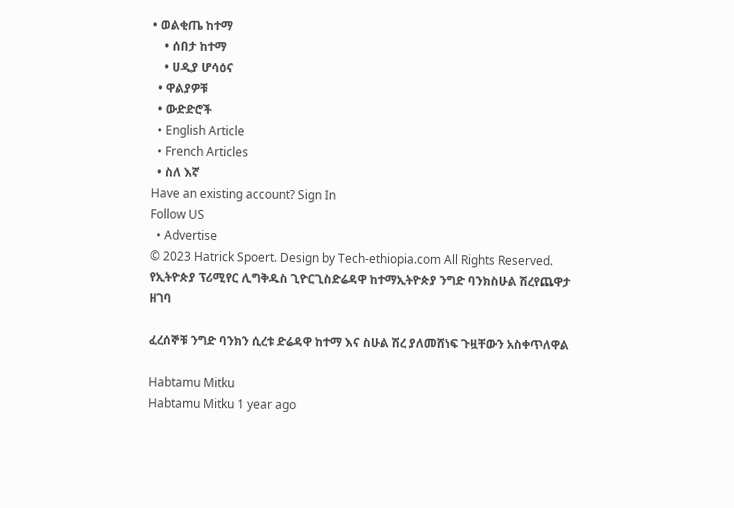• ወልቂጤ ከተማ
    • ሰበታ ከተማ
    • ሀዲያ ሆሳዕና
  • ዋልያዎቹ
  • ውድድሮች
  • English Article
  • French Articles
  • ስለ እኛ
Have an existing account? Sign In
Follow US
  • Advertise
© 2023 Hatrick Spoert. Design by Tech-ethiopia.com All Rights Reserved.
የኢትዮጵያ ፕሪሚየር ሊግቅዱስ ጊዮርጊስድሬዳዋ ከተማኢትዮጵያ ንግድ ባንክስሁል ሽረየጨዋታ ዘገባ

ፈረሰኞቹ ንግድ ባንክን ሲረቱ ድሬዳዋ ከተማ እና ስሁል ሽረ ያለመሸነፍ ጉዟቸውን አስቀጥለዋል

Habtamu Mitku
Habtamu Mitku 1 year ago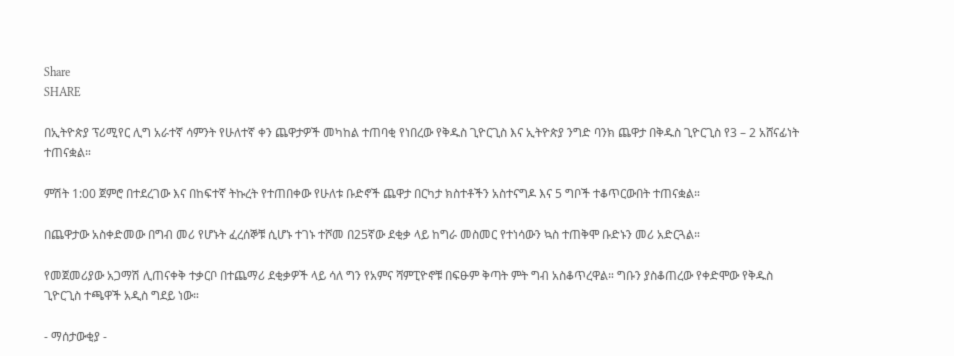Share
SHARE

በኢትዮጵያ ፕሪሚየር ሊግ አራተኛ ሳምንት የሁለተኛ ቀን ጨዋታዎች መካከል ተጠባቂ የነበረው የቅዱስ ጊዮርጊስ እና ኢትዮጵያ ንግድ ባንክ ጨዋታ በቅዱስ ጊዮርጊስ የ3 – 2 አሸናፊነት ተጠናቋል።

ምሽት 1:00 ጀምሮ በተደረገው እና በከፍተኛ ትኩረት የተጠበቀው የሁለቱ ቡድኖች ጨዋታ በርካታ ክስተቶችን አስተናግዶ እና 5 ግቦች ተቆጥርውበት ተጠናቋል።

በጨዋታው አስቀድመው በግብ መሪ የሆኑት ፈረሰኞቹ ሲሆኑ ተገኑ ተሾመ በ25ኛው ደቂቃ ላይ ከግራ መስመር የተነሳውን ኳስ ተጠቅሞ ቡድኑን መሪ አድርጓል።

የመጀመሪያው አጋማሽ ሊጠናቀቅ ተቃርቦ በተጨማሪ ደቂቃዎች ላይ ሳለ ግን የአምና ሻምፒዮኖቹ በፍፁም ቅጣት ምት ግብ አስቆጥረዋል። ግቡን ያስቆጠረው የቀድሞው የቅዱስ ጊዮርጊስ ተጫዋች አዲስ ግደይ ነው።

- ማሰታውቂያ -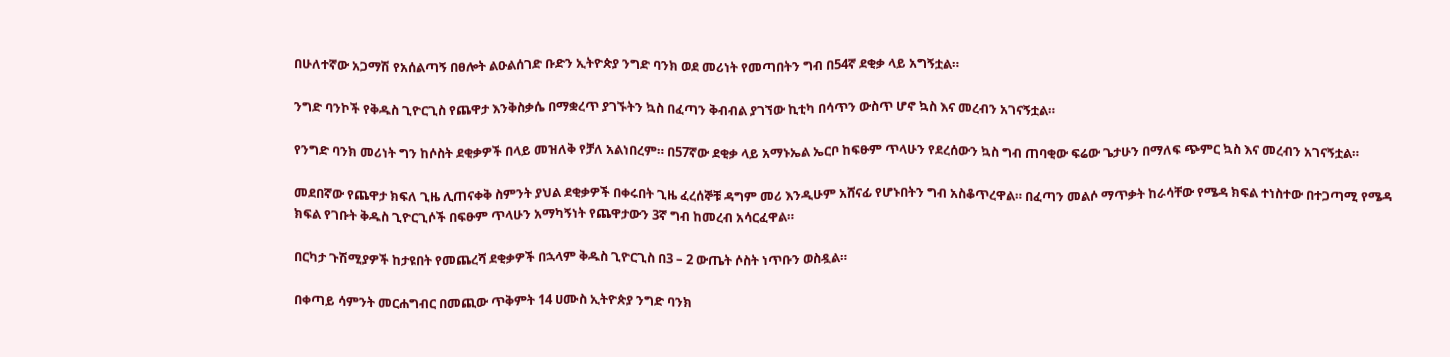በሁለተኛው አጋማሽ የአሰልጣኝ በፀሎት ልዑልሰገድ ቡድን ኢትዮጵያ ንግድ ባንክ ወደ መሪነት የመጣበትን ግብ በ54ኛ ደቂቃ ላይ አግኝቷል።

ንግድ ባንኮች የቅዱስ ጊዮርጊስ የጨዋታ እንቅስቃሴ በማቋረጥ ያገኙትን ኳስ በፈጣን ቅብብል ያገኘው ኪቲካ በሳጥን ውስጥ ሆኖ ኳስ እና መረብን አገናኝቷል።

የንግድ ባንክ መሪነት ግን ከሶስት ደቂቃዎች በላይ መዝለቅ የቻለ አልነበረም። በ57ኛው ደቂቃ ላይ አማኑኤል ኤርቦ ከፍፁም ጥላሁን የደረሰውን ኳስ ግብ ጠባቂው ፍሬው ጌታሁን በማለፍ ጭምር ኳስ እና መረብን አገናኝቷል።

መደበኛው የጨዋታ ክፍለ ጊዜ ሊጠናቀቅ ስምንት ያህል ደቂቃዎች በቀሩበት ጊዜ ፈረሰኞቹ ዳግም መሪ እንዲሁም አሸናፊ የሆኑበትን ግብ አስቆጥረዋል። በፈጣን መልሶ ማጥቃት ከራሳቸው የሜዳ ክፍል ተነስተው በተጋጣሚ የሜዳ ክፍል የገቡት ቅዱስ ጊዮርጊሶች በፍፁም ጥላሁን አማካኝነት የጨዋታውን 3ኛ ግብ ከመረብ አሳርፈዋል።

በርካታ ጉሽሚያዎች ከታዩበት የመጨረሻ ደቂቃዎች በኋላም ቅዱስ ጊዮርጊስ በ3 – 2 ውጤት ሶስት ነጥቡን ወስዷል።

በቀጣይ ሳምንት መርሐግብር በመጪው ጥቅምት 14 ሀሙስ ኢትዮጵያ ንግድ ባንክ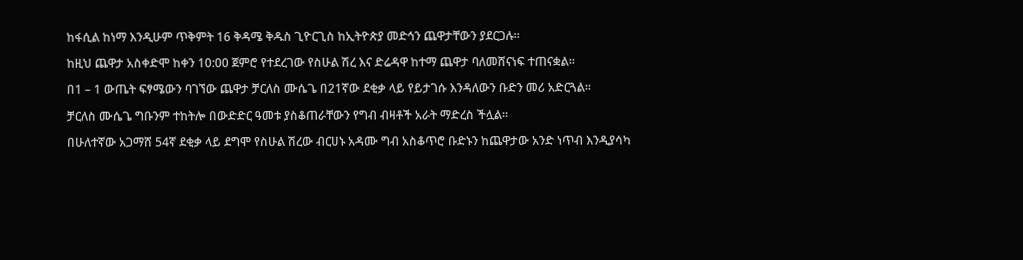ከፋሲል ከነማ እንዲሁም ጥቅምት 16 ቅዳሜ ቅዱስ ጊዮርጊስ ከኢትዮጵያ መድኅን ጨዋታቸውን ያደርጋሉ።

ከዚህ ጨዋታ አስቀድሞ ከቀን 10:00 ጀምሮ የተደረገው የስሁል ሽረ እና ድሬዳዋ ከተማ ጨዋታ ባለመሸናነፍ ተጠናቋል።

በ1 – 1 ውጤት ፍፃሜውን ባገኘው ጨዋታ ቻርለስ ሙሴጌ በ21ኛው ደቂቃ ላይ የይታገሱ እንዳለውን ቡድን መሪ አድርጓል።

ቻርለስ ሙሴጌ ግቡንም ተከትሎ በውድድር ዓመቱ ያስቆጠራቸውን የግብ ብዛቶች አራት ማድረስ ችሏል።

በሁለተኛው አጋማሸ 54ኛ ደቂቃ ላይ ደግሞ የስሁል ሽረው ብርሀኑ አዳሙ ግብ አስቆጥሮ ቡድኑን ከጨዋታው አንድ ነጥብ እንዲያሳካ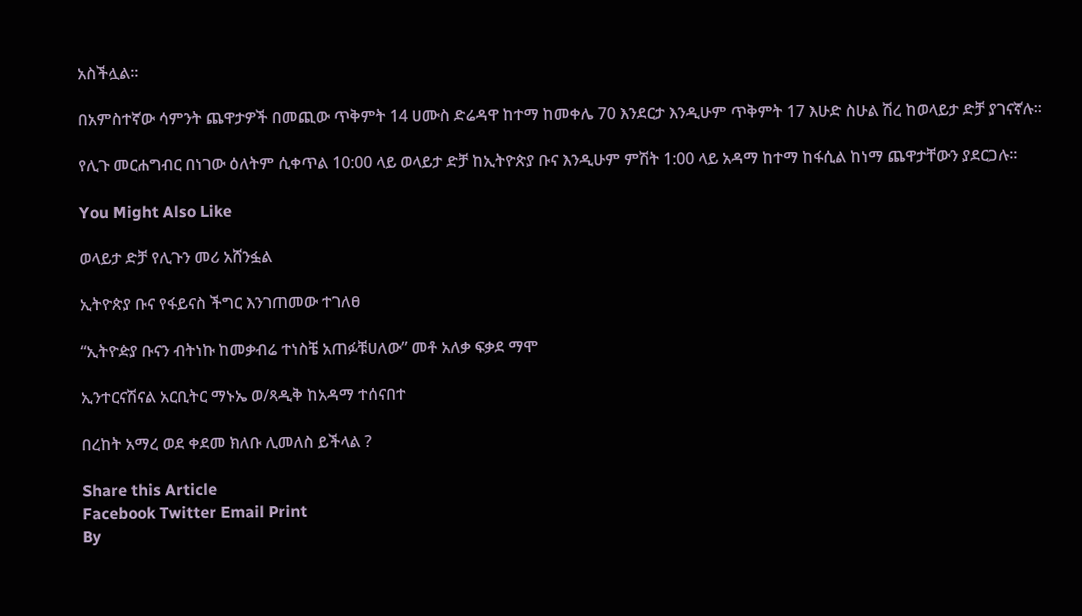አስችሏል።

በአምስተኛው ሳምንት ጨዋታዎች በመጪው ጥቅምት 14 ሀሙስ ድሬዳዋ ከተማ ከመቀሌ 70 እንደርታ እንዲሁም ጥቅምት 17 እሁድ ስሁል ሽረ ከወላይታ ድቻ ያገናኛሉ።

የሊጉ መርሐግብር በነገው ዕለትም ሲቀጥል 10:00 ላይ ወላይታ ድቻ ከኢትዮጵያ ቡና እንዲሁም ምሽት 1:00 ላይ አዳማ ከተማ ከፋሲል ከነማ ጨዋታቸውን ያደርጋሉ።

You Might Also Like

ወላይታ ድቻ የሊጉን መሪ አሸንፏል

ኢትዮጵያ ቡና የፋይናስ ችግር እንገጠመው ተገለፀ

“ኢትዮዽያ ቡናን ብትነኩ ከመቃብሬ ተነስቼ አጠፉቹሀለው” መቶ አለቃ ፍቃደ ማሞ

ኢንተርናሽናል አርቢትር ማኑኤ ወ/ጻዲቅ ከአዳማ ተሰናበተ

በረከት አማረ ወደ ቀደመ ክለቡ ሊመለስ ይችላል ?

Share this Article
Facebook Twitter Email Print
By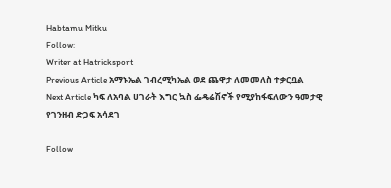Habtamu Mitku
Follow:
Writer at Hatricksport
Previous Article አማኑኤል ገብረሚካኤል ወደ ጨዋታ ለመመለስ ተቃርቧል
Next Article ካፍ ለአባል ሀገራት እግር ኳስ ፌዴሬሽኖች የሚያከፋፍለውን ዓመታዊ የገንዘብ ድጋፍ አሳደገ

Follow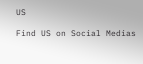US

Find US on Social Medias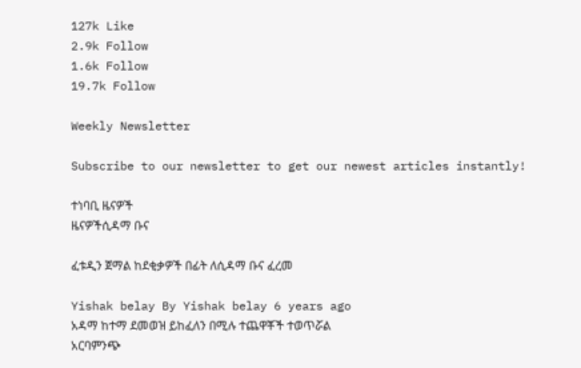127k Like
2.9k Follow
1.6k Follow
19.7k Follow

Weekly Newsletter

Subscribe to our newsletter to get our newest articles instantly!

ተነባቢ ዜናዎች
ዜናዎችሲዳማ ቡና

ፈቱዲን ጀማል ከደቂቃዎች በፊት ለሲዳማ ቡና ፈረመ

Yishak belay By Yishak belay 6 years ago
አዳማ ከተማ ደመወዝ ይከፈለን በሚሉ ተጨዋቾች ተወጥሯል
አርባምንጭ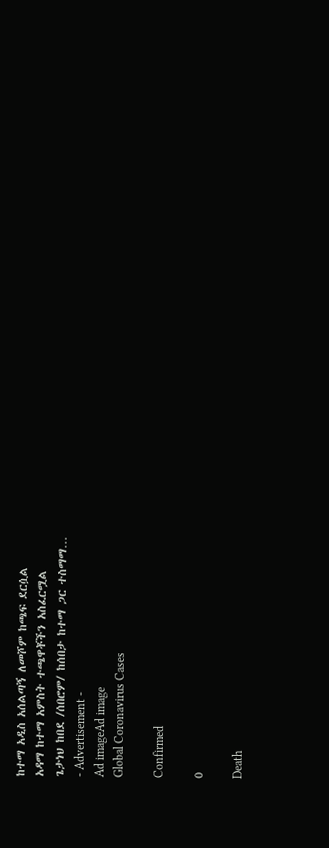ከተማ አዲስ አሰልጣኝ ለመሾም ከጫፍ ደርሷል
አዳማ ከተማ አምስት ተጫዋቾችን አስፈርሟል
ጌታነህ ከበደ /ሰበሮም/ ከሰበታ ከተማ ጋር ተስማማ…
- Advertisement -
Ad imageAd image
Global Coronavirus Cases

Confirmed

0

Death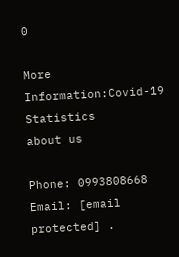0

More Information:Covid-19 Statistics
about us

Phone: 0993808668 Email: [email protected] .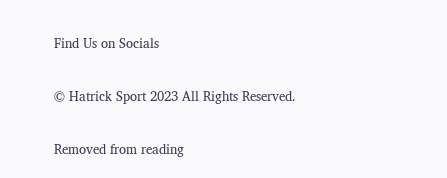Find Us on Socials

© Hatrick Sport 2023 All Rights Reserved.

Removed from reading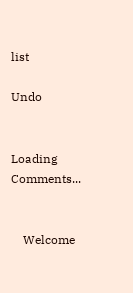list

Undo


Loading Comments...


    Welcome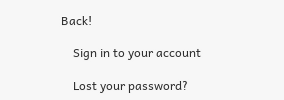Back!

    Sign in to your account

    Lost your password?